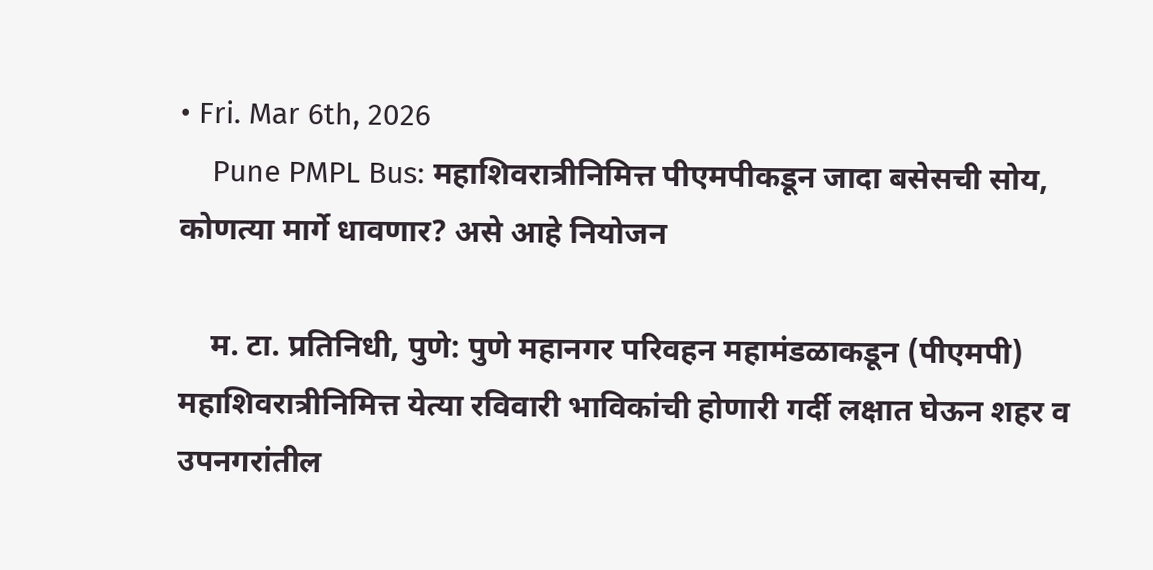• Fri. Mar 6th, 2026
    Pune PMPL Bus: महाशिवरात्रीनिमित्त पीएमपीकडून जादा बसेसची सोय, कोणत्या मार्गे धावणार? असे आहे नियोजन

    म. टा. प्रतिनिधी, पुणे: पुणे महानगर परिवहन महामंडळाकडून (पीएमपी) महाशिवरात्रीनिमित्त येत्या रविवारी भाविकांची होणारी गर्दी लक्षात घेऊन शहर व उपनगरांतील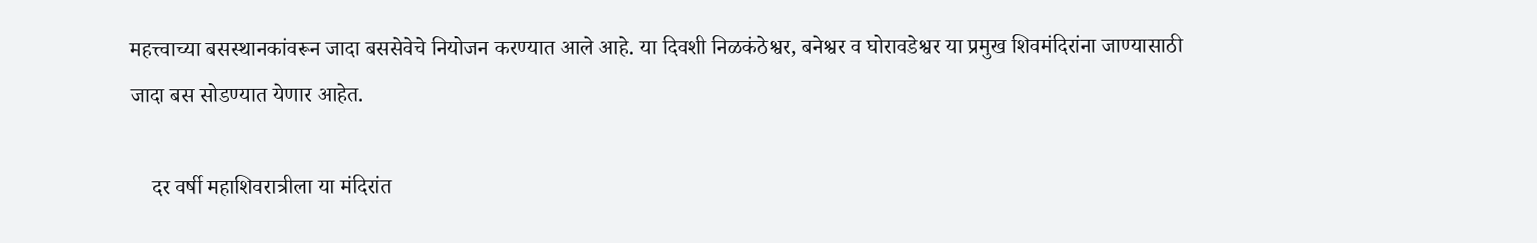महत्त्वाच्या बसस्थानकांवरून जादा बससेवेचे नियोजन करण्यात आले आहे. या दिवशी निळकंठेश्वर, बनेश्वर व घोरावडेश्वर या प्रमुख शिवमंदिरांना जाण्यासाठी जादा बस सोडण्यात येणार आहेत.

    दर वर्षी महाशिवरात्रीला या मंदिरांत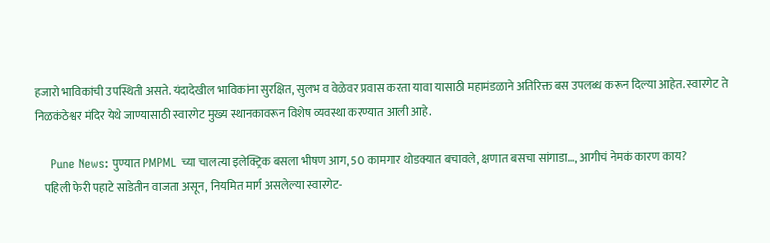हजारो भाविकांची उपस्थिती असते. यंदादेखील भाविकांना सुरक्षित, सुलभ व वेळेवर प्रवास करता यावा यासाठी महामंडळाने अतिरिक्त बस उपलब्ध करून दिल्या आहेत. स्वारगेट ते निळकंठेश्वर मंदिर येथे जाण्यासाठी स्वारगेट मुख्य स्थानकावरून विशेष व्यवस्था करण्यात आली आहे.

    Pune News: पुण्यात PMPML च्या चालत्या इलेक्ट्रिक बसला भीषण आग, 50 कामगार थोडक्यात बचावले, क्षणात बसचा सांगाडा…, आगीचं नेमकं कारण काय?
    पहिली फेरी पहाटे साडेतीन वाजता असून, नियमित मार्ग असलेल्या स्वारगेट-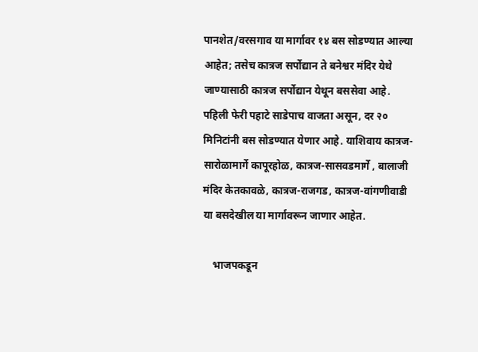पानशेत/वरसगाव या मार्गावर १४ बस सोडण्यात आल्या आहेत; तसेच कात्रज सर्पोद्यान ते बनेश्वर मंदिर येथे जाण्यासाठी कात्रज सर्पोद्यान येथून बससेवा आहे. पहिली फेरी पहाटे साडेपाच वाजता असून, दर २० मिनिटांनी बस सोडण्यात येणार आहे. याशिवाय कात्रज-सारोळामार्गे कापूरहोळ, कात्रज-सासवडमार्गे , बालाजी मंदिर केतकावळे, कात्रज-राजगड, कात्रज-वांगणीवाडी या बसदेखील या मार्गावरून जाणार आहेत.

    भाजपकडून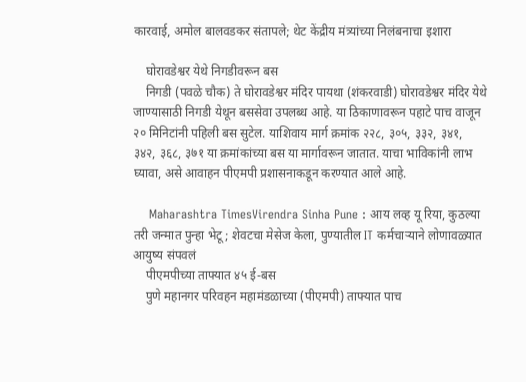कारवाई, अमोल बालवडकर संतापले; थेट केंद्रीय मंत्र्यांच्या निलंबनाचा इशारा

    घोरावडेश्वर येथे निगडीवरून बस
    निगडी (पवळे चौक) ते घोरावडेश्वर मंदिर पायथा (शंकरवाडी) घोरावडेश्वर मंदिर येथे जाण्यासाठी निगडी येथून बससेवा उपलब्ध आहे. या ठिकाणावरून पहाटे पाच वाजून २० मिनिटांनी पहिली बस सुटेल. याशिवाय मार्ग क्रमांक २२८, ३०५, ३३२, ३४१, ३४२, ३६८, ३७१ या क्रमांकांच्या बस या मार्गावरून जातात. याचा भाविकांनी लाभ घ्यावा, असे आवाहन पीएमपी प्रशासनाकडून करण्यात आले आहे.

    Maharashtra TimesVirendra Sinha Pune : आय लव्ह यू रिया, कुठल्या तरी जन्मात पुन्हा भेटू; शेवटचा मेसेज केला, पुण्यातील IT कर्मचाऱ्याने लोणावळ्यात आयुष्य संपवलं
    पीएमपीच्या ताफ्यात ४५ ई-बस
    पुणे महानगर परिवहन महामंडळाच्या (पीएमपी) ताफ्यात पाच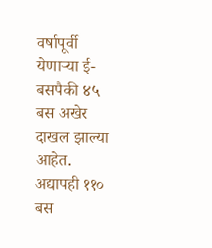वर्षापूर्वी येणाऱ्या ई-बसपैकी ४५ बस अखेर दाखल झाल्या आहेत. अद्यापही ११० बस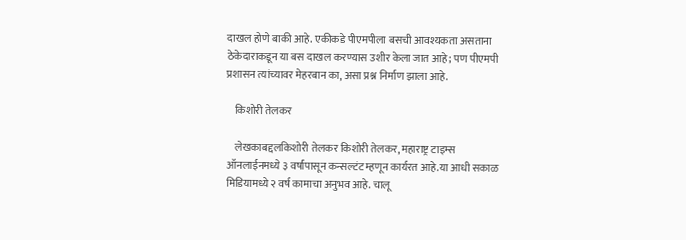दाखल होणे बाकी आहे. एकीकडे पीएमपीला बसची आवश्यकता असताना ठेकेदाराकडून या बस दाखल करण्यास उशीर केला जात आहे; पण पीएमपी प्रशासन त्यांच्यावर मेहरबान का, असा प्रश्न निर्माण झाला आहे.

    किशोरी तेलकर

    लेखकाबद्दलकिशोरी तेलकर किशोरी तेलकर, महाराष्ट्र टाइम्स ऑनलाईनमध्ये ३ वर्षांपासून कन्सल्टंट म्हणून कार्यरत आहे.या आधी सकाळ मिडियामध्ये २ वर्ष कामाचा अनुभव आहे. चालू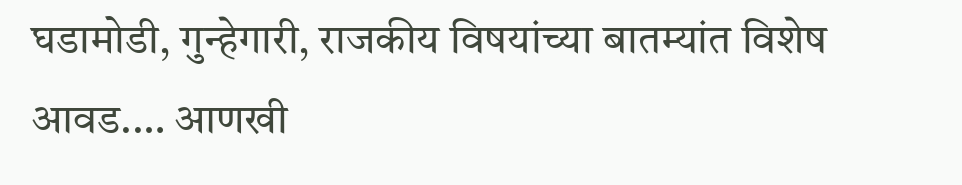घडामोडी, गुन्हेगारी, राजकीय विषयांच्या बातम्यांत विशेष आवड.… आणखी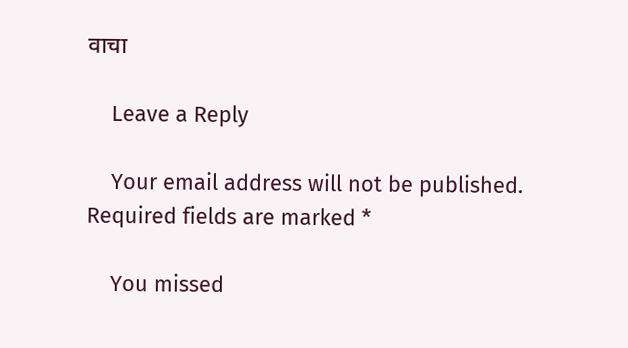वाचा

    Leave a Reply

    Your email address will not be published. Required fields are marked *

    You missed